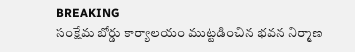BREAKING
సంక్షేమ బోర్డు కార్యాలయం ముట్టడించిన భవన నిర్మాణ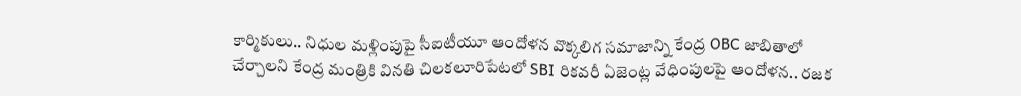కార్మికులు.. నిధుల మళ్లింపుపై సీఐటీయూ ఆందోళన వొక్కలిగ సమాజాన్ని కేంద్ర OBC జాబితాలో చేర్చాలని కేంద్ర మంత్రికి వినతి చిలకలూరిపేటలో SBI రికవరీ ఏజెంట్ల వేధింపులపై ఆందోళన.. రజక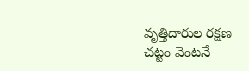వృత్తిదారుల రక్షణ చట్టం వెంటనే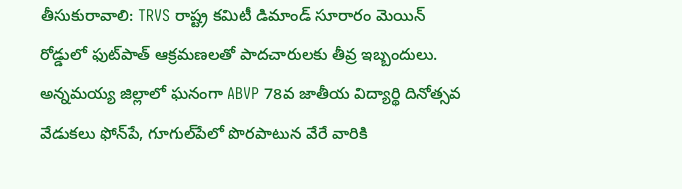తీసుకురావాలి: TRVS రాష్ట్ర కమిటీ డిమాండ్ సూరారం మెయిన్ రోడ్డులో ఫుట్‌పాత్ ఆక్రమణలతో పాదచారులకు తీవ్ర ఇబ్బందులు. అన్నమయ్య జిల్లాలో ఘనంగా ABVP 78వ జాతీయ విద్యార్థి దినోత్సవ వేడుకలు ఫోన్‌పే, గూగుల్‌పేలో పొరపాటున వేరే వారికి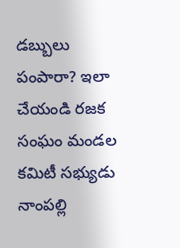డబ్బులు పంపారా? ఇలా చేయండి రజక సంఘం మండల కమిటీ సభ్యుడు నాంపల్లి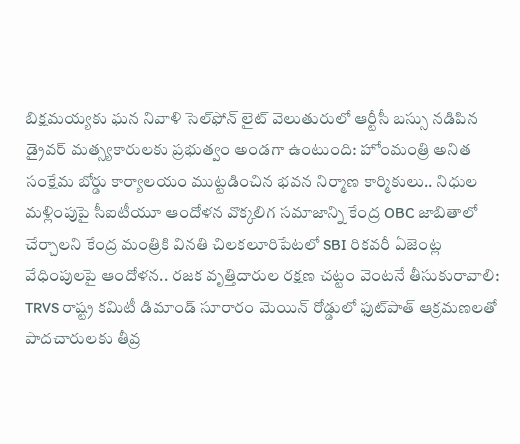బిక్షమయ్యకు ఘన నివాళి సెల్‌ఫోన్ లైట్ వెలుతురులో ఆర్టీసీ బస్సు నడిపిన డ్రైవర్ మత్స్యకారులకు ప్రభుత్వం అండగా ఉంటుంది: హోంమంత్రి అనిత సంక్షేమ బోర్డు కార్యాలయం ముట్టడించిన భవన నిర్మాణ కార్మికులు.. నిధుల మళ్లింపుపై సీఐటీయూ ఆందోళన వొక్కలిగ సమాజాన్ని కేంద్ర OBC జాబితాలో చేర్చాలని కేంద్ర మంత్రికి వినతి చిలకలూరిపేటలో SBI రికవరీ ఏజెంట్ల వేధింపులపై ఆందోళన.. రజక వృత్తిదారుల రక్షణ చట్టం వెంటనే తీసుకురావాలి: TRVS రాష్ట్ర కమిటీ డిమాండ్ సూరారం మెయిన్ రోడ్డులో ఫుట్‌పాత్ ఆక్రమణలతో పాదచారులకు తీవ్ర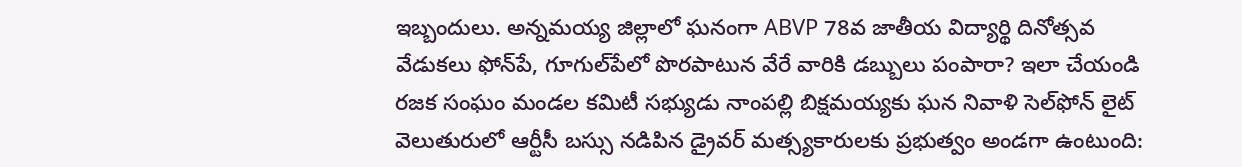ఇబ్బందులు. అన్నమయ్య జిల్లాలో ఘనంగా ABVP 78వ జాతీయ విద్యార్థి దినోత్సవ వేడుకలు ఫోన్‌పే, గూగుల్‌పేలో పొరపాటున వేరే వారికి డబ్బులు పంపారా? ఇలా చేయండి రజక సంఘం మండల కమిటీ సభ్యుడు నాంపల్లి బిక్షమయ్యకు ఘన నివాళి సెల్‌ఫోన్ లైట్ వెలుతురులో ఆర్టీసీ బస్సు నడిపిన డ్రైవర్ మత్స్యకారులకు ప్రభుత్వం అండగా ఉంటుంది: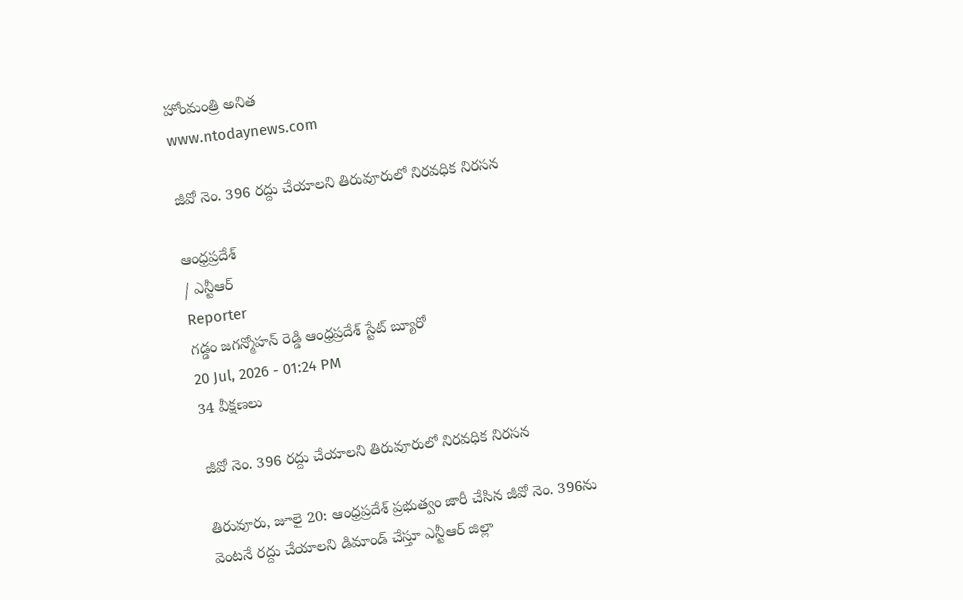హోంమంత్రి అనిత
www.ntodaynews.com

జీవో నెం. 396 రద్దు చేయాలని తిరువూరులో నిరవధిక నిరసన

ఆంధ్రప్రదేశ్
/ ఎన్టీఆర్
Reporter
గడ్డం జగన్మోహన్ రెడ్డి ఆంధ్రప్రదేశ్ స్టేట్ బ్యూరో
20 Jul, 2026 - 01:24 PM
34 వీక్షణలు

జీవో నెం. 396 రద్దు చేయాలని తిరువూరులో నిరవధిక నిరసన

తిరువూరు, జూలై 20: ఆంధ్రప్రదేశ్ ప్రభుత్వం జారీ చేసిన జీవో నెం. 396ను వెంటనే రద్దు చేయాలని డిమాండ్ చేస్తూ ఎన్టీఆర్ జిల్లా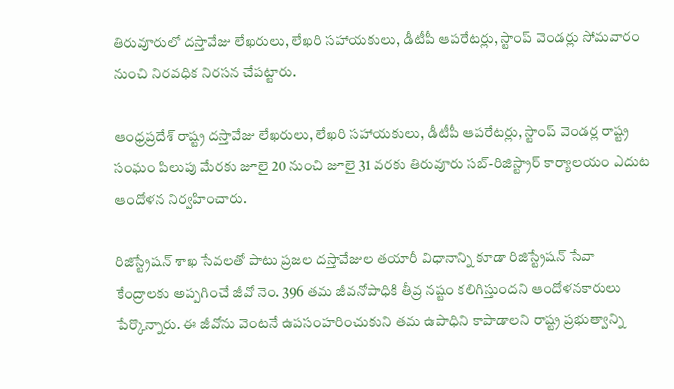తిరువూరులో దస్తావేజు లేఖరులు, లేఖరి సహాయకులు, డీటీపీ ఆపరేటర్లు, స్టాంప్ వెండర్లు సోమవారం నుంచి నిరవధిక నిరసన చేపట్టారు.

ఆంధ్రప్రదేశ్ రాష్ట్ర దస్తావేజు లేఖరులు, లేఖరి సహాయకులు, డీటీపీ ఆపరేటర్లు, స్టాంప్ వెండర్ల రాష్ట్ర సంఘం పిలుపు మేరకు జూలై 20 నుంచి జూలై 31 వరకు తిరువూరు సబ్-రిజిస్ట్రార్ కార్యాలయం ఎదుట ఆందోళన నిర్వహించారు.

రిజిస్ట్రేషన్ శాఖ సేవలతో పాటు ప్రజల దస్తావేజుల తయారీ విధానాన్ని కూడా రిజిస్ట్రేషన్ సేవా కేంద్రాలకు అప్పగించే జీవో నెం. 396 తమ జీవనోపాధికి తీవ్ర నష్టం కలిగిస్తుందని ఆందోళనకారులు పేర్కొన్నారు. ఈ జీవోను వెంటనే ఉపసంహరించుకుని తమ ఉపాధిని కాపాడాలని రాష్ట్ర ప్రభుత్వాన్ని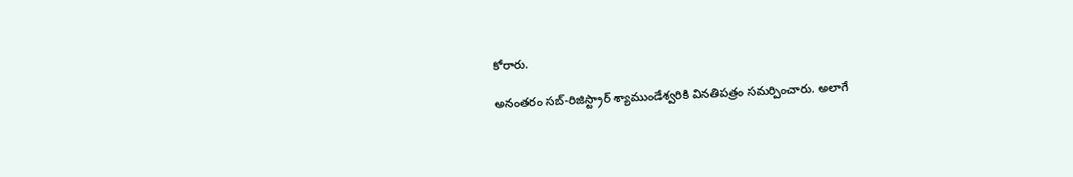కోరారు.

అనంతరం సబ్-రిజిస్ట్రార్ శ్యాముండేశ్వరికి వినతిపత్రం సమర్పించారు. అలాగే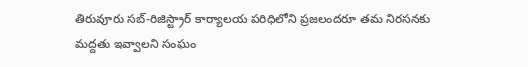తిరువూరు సబ్-రిజిస్ట్రార్ కార్యాలయ పరిధిలోని ప్రజలందరూ తమ నిరసనకు మద్దతు ఇవ్వాలని సంఘం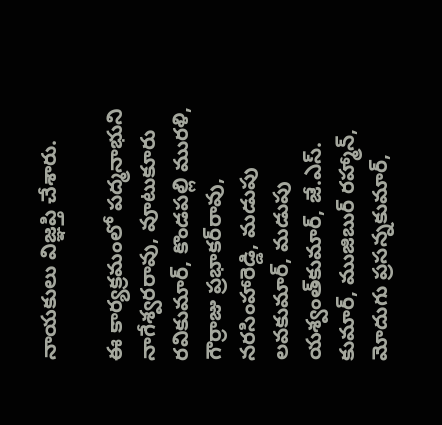నాయకులు విజ్ఞప్తి చేశారు.

ఈ కార్యక్రమంలో పద్మనాభుని నాగేశ్వరరావు, వూటుకూరు రవికుమార్, కొండపల్లి మురళి, గౌర్రాజు ప్రభాకర్‌రావు, నరసింహారెడ్డి, మడుపు లవకుమార్, మడుపు యశ్వంత్‌కుమార్, జే.ఎస్. కుమార్, ముజిబుర్ రహ్మాన్, మోదుగు ప్రసన్నకుమార్,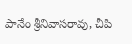పానేం శ్రీనివాసరావు, చీపి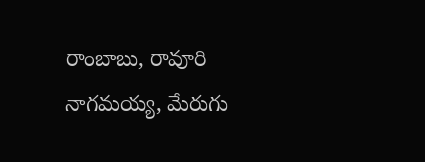రాంబాబు, రావూరి నాగమయ్య, మేరుగు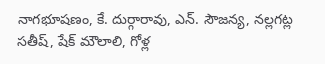నాగభూషణం, కే. దుర్గారావు, ఎన్. సౌజన్య, నల్లగట్ల సతీష్, షేక్ మౌలాలి, గోళ్ల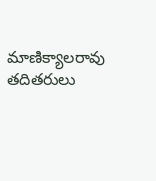మాణిక్యాలరావు తదితరులు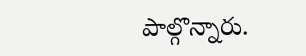పాల్గొన్నారు.